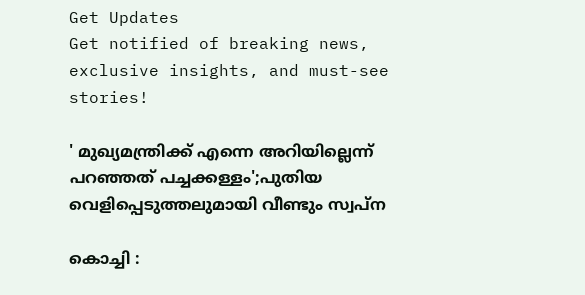Get Updates
Get notified of breaking news, exclusive insights, and must-see stories!

' മുഖ്യമന്ത്രിക്ക് എന്നെ അറിയില്ലെന്ന് പറഞ്ഞത് പച്ചക്കള്ളം';പുതിയ വെളിപ്പെടുത്തലുമായി വീണ്ടും സ്വപ്ന

കൊച്ചി :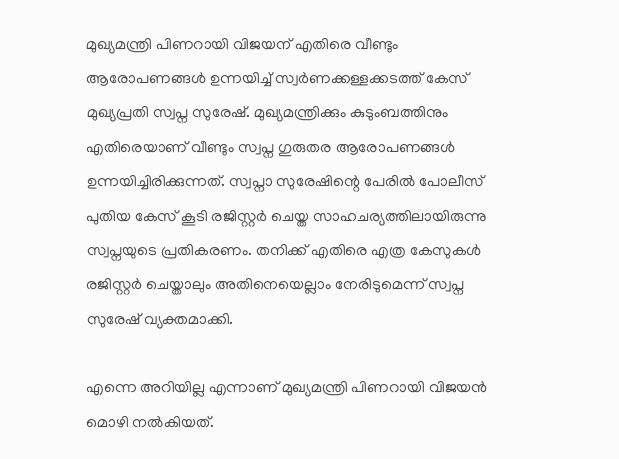മുഖ്യമന്ത്രി പിണറായി വിജയന് എതിരെ വീണ്ടും ആരോപണങ്ങൾ ഉന്നയിച്ച് സ്വർണക്കള്ളക്കടത്ത് കേസ് മുഖ്യപ്രതി സ്വപ്ന സുരേഷ്. മുഖ്യമന്ത്രിക്കും കുടുംബത്തിനും എതിരെയാണ് വീണ്ടും സ്വപ്ന ഗുരുതര ആരോപണങ്ങൾ ഉന്നയിച്ചിരിക്കുന്നത്. സ്വപ്നാ സുരേഷിന്റെ പേരിൽ പോലീസ് പുതിയ കേസ് കൂടി രജിസ്റ്റർ ചെയ്ത സാഹചര്യത്തിലായിരുന്നു സ്വപ്നയുടെ പ്രതികരണം. തനിക്ക് എതിരെ എത്ര കേസുകൾ രജിസ്റ്റർ ചെയ്താലും അതിനെയെല്ലാം നേരിടുമെന്ന് സ്വപ്ന സുരേഷ് വ്യക്തമാക്കി.

എന്നെ അറിയില്ല എന്നാണ് മുഖ്യമന്ത്രി പിണറായി വിജയൻ മൊഴി നൽകിയത്.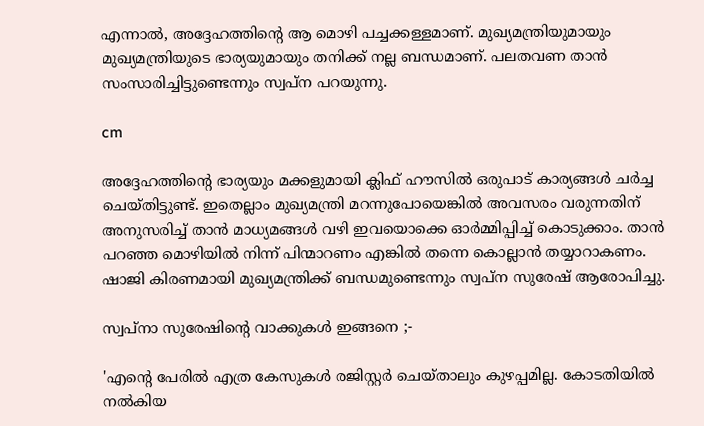എന്നാൽ, അദ്ദേഹത്തിന്റെ ആ മൊഴി പച്ചക്കള്ളമാണ്. മുഖ്യമന്ത്രിയുമായും മുഖ്യമന്ത്രിയുടെ ഭാര്യയുമായും തനിക്ക് നല്ല ബന്ധമാണ്. പലതവണ താൻ സംസാരിച്ചിട്ടുണ്ടെന്നും സ്വപ്ന പറയുന്നു.

cm

അദ്ദേഹത്തിന്റെ ഭാര്യയും മക്കളുമായി ക്ലിഫ് ഹൗസിൽ ഒരുപാട് കാര്യങ്ങൾ ചർച്ച ചെയ്തിട്ടുണ്ട്. ഇതെല്ലാം മുഖ്യമന്ത്രി മറന്നുപോയെങ്കിൽ അവസരം വരുന്നതിന് അനുസരിച്ച് താൻ മാധ്യമങ്ങൾ വഴി ഇവയൊക്കെ ഓർമ്മിപ്പിച്ച് കൊടുക്കാം. താൻ പറഞ്ഞ മൊഴിയിൽ നിന്ന് പിന്മാറണം എങ്കിൽ തന്നെ കൊല്ലാൻ തയ്യാറാകണം. ഷാജി കിരണമായി മുഖ്യമന്ത്രിക്ക് ബന്ധമുണ്ടെന്നും സ്വപ്ന സുരേഷ് ആരോപിച്ചു.

സ്വപ്നാ സുരേഷിന്റെ വാക്കുകൾ ഇങ്ങനെ ;-

'എന്റെ പേരിൽ എത്ര കേസുകൾ രജിസ്റ്റർ ചെയ്താലും കുഴപ്പമില്ല. കോടതിയിൽ നൽകിയ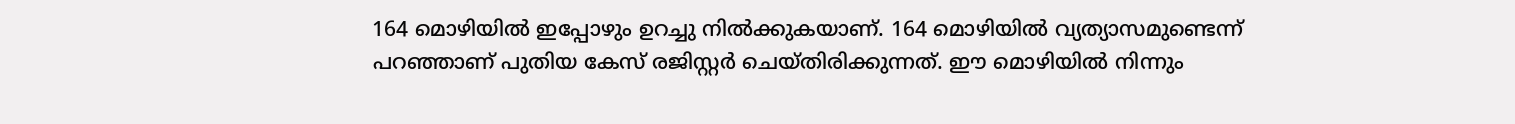164 മൊഴിയിൽ ഇപ്പോഴും ഉറച്ചു നിൽക്കുകയാണ്. 164 മൊഴിയിൽ വ്യത്യാസമുണ്ടെന്ന് പറഞ്ഞാണ് പുതിയ കേസ് രജിസ്റ്റർ ചെയ്തിരിക്കുന്നത്. ഈ മൊഴിയിൽ നിന്നും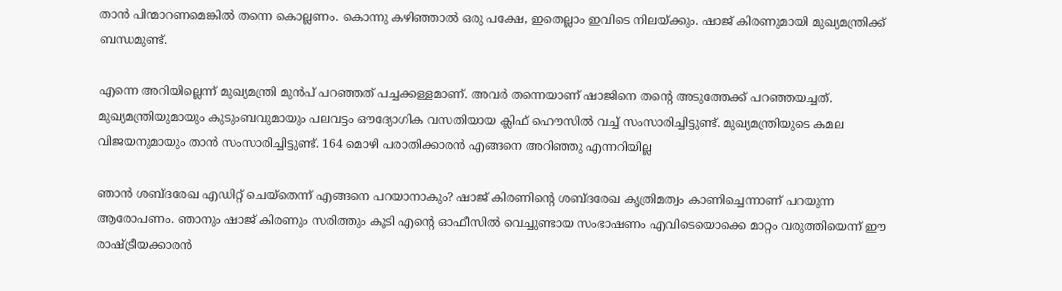താൻ പിന്മാറണമെങ്കിൽ തന്നെ കൊല്ലണം. കൊന്നു കഴിഞ്ഞാൽ ഒരു പക്ഷേ, ഇതെല്ലാം ഇവിടെ നിലയ്ക്കും. ഷാജ് കിരണുമായി മുഖ്യമന്ത്രിക്ക് ബന്ധമുണ്ട്.

എന്നെ അറിയില്ലെന്ന് മുഖ്യമന്ത്രി മുൻപ് പറഞ്ഞത് പച്ചക്കള്ളമാണ്. അവർ തന്നെയാണ് ഷാജിനെ തന്റെ അടുത്തേക്ക് പറഞ്ഞയച്ചത്. മുഖ്യമന്ത്രിയുമായും കുടുംബവുമായും പലവട്ടം ഔദ്യോഗിക വസതിയായ ക്ലിഫ് ഹൌസിൽ വച്ച് സംസാരിച്ചിട്ടുണ്ട്. മുഖ്യമന്ത്രിയുടെ കമല വിജയനുമായും താൻ സംസാരിച്ചിട്ടുണ്ട്. 164 മൊഴി പരാതിക്കാരൻ എങ്ങനെ അറിഞ്ഞു എന്നറിയില്ല

ഞാൻ ശബ്ദരേഖ എഡിറ്റ് ചെയ്‌തെന്ന് എങ്ങനെ പറയാനാകും? ഷാജ് കിരണിന്റെ ശബ്ദരേഖ കൃത്രിമത്വം കാണിച്ചെന്നാണ് പറയുന്ന ആരോപണം. ഞാനും ഷാജ് കിരണും സരിത്തും കൂടി എന്റെ ഓഫീസിൽ വെച്ചുണ്ടായ സംഭാഷണം എവിടെയൊക്കെ മാറ്റം വരുത്തിയെന്ന് ഈ രാഷ്ട്രീയക്കാരൻ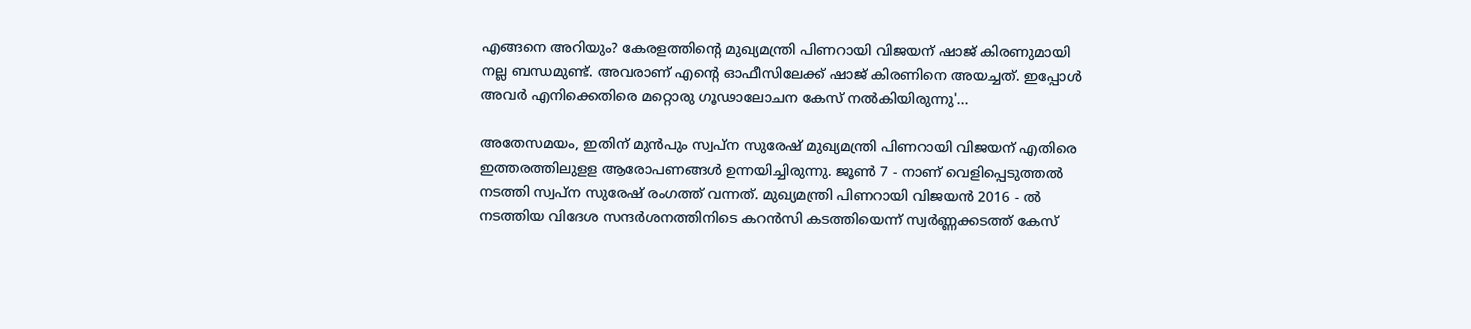എങ്ങനെ അറിയും? കേരളത്തിന്റെ മുഖ്യമന്ത്രി പിണറായി വിജയന് ഷാജ് കിരണുമായി നല്ല ബന്ധമുണ്ട്. അവരാണ് എന്റെ ഓഫീസിലേക്ക് ഷാജ് കിരണിനെ അയച്ചത്. ഇപ്പോൾ അവർ എനിക്കെതിരെ മറ്റൊരു ഗൂഢാലോചന കേസ് നൽകിയിരുന്നു'...

അതേസമയം, ഇതിന് മുൻപും സ്വപ്ന സുരേഷ് മുഖ്യമന്ത്രി പിണറായി വിജയന് എതിരെ ഇത്തരത്തിലുളള ആരോപണങ്ങൾ ഉന്നയിച്ചിരുന്നു. ജൂൺ 7 - നാണ് വെളിപ്പെടുത്തൽ നടത്തി സ്വപ്ന സുരേഷ് രംഗത്ത് വന്നത്. മുഖ്യമന്ത്രി പിണറായി വിജയൻ 2016 - ൽ നടത്തിയ വിദേശ സന്ദർശനത്തിനിടെ കറൻസി കടത്തിയെന്ന് സ്വർണ്ണക്കടത്ത് കേസ്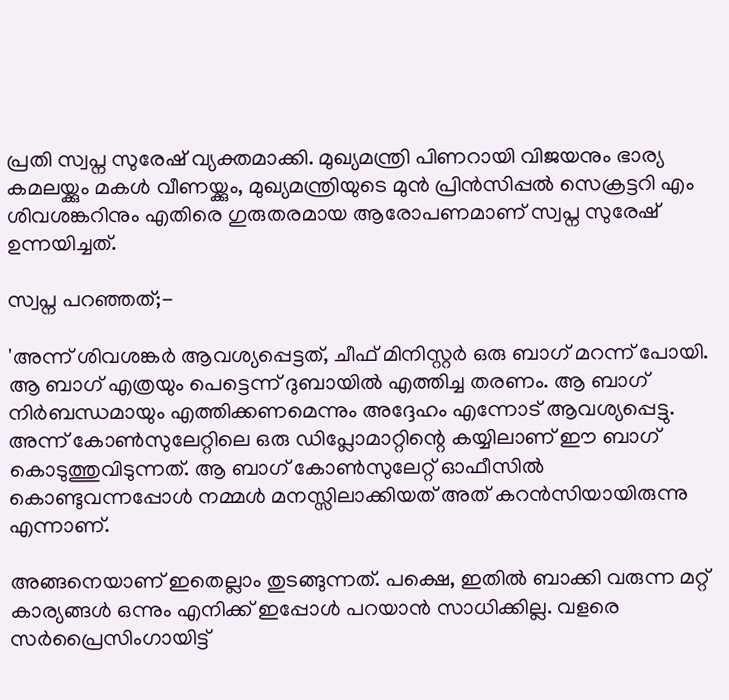പ്രതി സ്വപ്ന സുരേഷ് വ്യക്തമാക്കി. മുഖ്യമന്ത്രി പിണറായി വിജയനും ഭാര്യ കമലയ്ക്കും മകൾ വീണയ്ക്കും, മുഖ്യമന്ത്രിയുടെ മുൻ പ്രിൻസിപ്പൽ സെക്രട്ടറി എം ശിവശങ്കറിനും എതിരെ ഗുരുതരമായ ആരോപണമാണ് സ്വപ്ന സുരേഷ് ഉന്നയിച്ചത്.

സ്വപ്ന പറഞ്ഞത്;-

'അന്ന് ശിവശങ്കർ ആവശ്യപ്പെട്ടത്, ചീഫ് മിനിസ്റ്റർ ഒരു ബാഗ് മറന്ന് പോയി. ആ ബാഗ് എത്രയും പെട്ടെന്ന് ദുബായിൽ എത്തിച്ച തരണം. ആ ബാഗ് നിർബന്ധമായും എത്തിക്കണമെന്നും അദ്ദേഹം എന്നോട് ആവശ്യപ്പെട്ടു. അന്ന് കോൺസുലേറ്റിലെ ഒരു ഡിപ്ലോമാറ്റിന്റെ കയ്യിലാണ് ഈ ബാഗ് കൊടുത്തുവിടുന്നത്. ആ ബാഗ് കോൺസുലേറ്റ് ഓഫീസിൽ കൊണ്ടുവന്നപ്പോൾ നമ്മൾ മനസ്സിലാക്കിയത് അത് കറൻസിയായിരുന്നു എന്നാണ്.

അങ്ങനെയാണ് ഇതെല്ലാം തുടങ്ങുന്നത്. പക്ഷെ, ഇതിൽ ബാക്കി വരുന്ന മറ്റ് കാര്യങ്ങൾ ഒന്നും എനിക്ക് ഇപ്പോൾ പറയാൻ സാധിക്കില്ല. വളരെ സർപ്രൈസിംഗായിട്ട്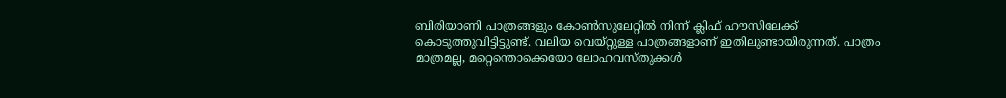ബിരിയാണി പാത്രങ്ങളും കോൺസുലേറ്റിൽ നിന്ന് ക്ലിഫ് ഹൗസിലേക്ക് കൊടുത്തുവിട്ടിട്ടുണ്ട്. വലിയ വെയ്റ്റുള്ള പാത്രങ്ങളാണ് ഇതിലുണ്ടായിരുന്നത്. പാത്രം മാത്രമല്ല, മറ്റെന്തൊക്കെയോ ലോഹവസ്തുക്കൾ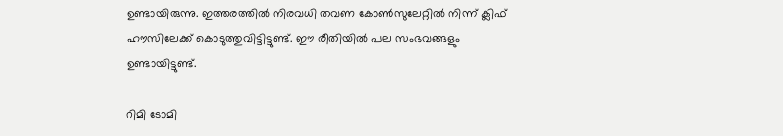ഉണ്ടായിരുന്നു. ഇത്തരത്തിൽ നിരവധി തവണ കോൺസുലേറ്റിൽ നിന്ന് ക്ലിഫ് ഹൗസിലേക്ക് കൊടുത്തുവിട്ടിട്ടുണ്ട്. ഈ രീതിയിൽ പല സംഭവങ്ങളും ഉണ്ടായിട്ടുണ്ട്.

റിമി ടോമി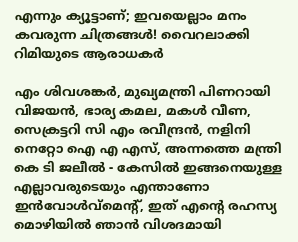എന്നും ക്യൂട്ടാണ്; ഇവയെല്ലാം മനം കവരുന്ന ചിത്രങ്ങൾ! വൈറലാക്കി റിമിയുടെ ആരാധകർ

എം ശിവശങ്കർ, മുഖ്യമന്ത്രി പിണറായി വിജയൻ, ഭാര്യ കമല, മകൾ വീണ, സെക്രട്ടറി സി എം രവീന്ദ്രൻ, നളിനി നെറ്റോ ഐ എ എസ്, അന്നത്തെ മന്ത്രി കെ ടി ജലീൽ - കേസിൽ ഇങ്ങനെയുള്ള എല്ലാവരുടെയും എന്താണോ ഇൻവോൾവ്മെന്‍റ്, ഇത് എന്റെ രഹസ്യ മൊഴിയിൽ ഞാൻ വിശദമായി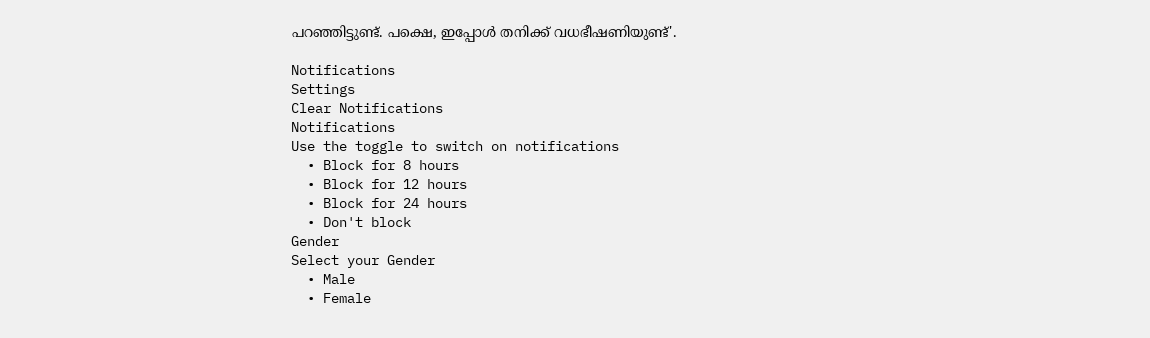പറഞ്ഞിട്ടുണ്ട്. പക്ഷെ, ഇപ്പോൾ തനിക്ക് വധഭീഷണിയുണ്ട്'.

Notifications
Settings
Clear Notifications
Notifications
Use the toggle to switch on notifications
  • Block for 8 hours
  • Block for 12 hours
  • Block for 24 hours
  • Don't block
Gender
Select your Gender
  • Male
  • Female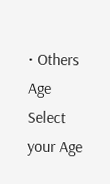• Others
Age
Select your Age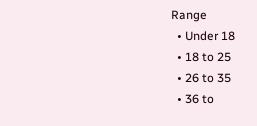Range
  • Under 18
  • 18 to 25
  • 26 to 35
  • 36 to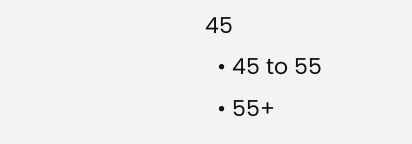45
  • 45 to 55
  • 55+